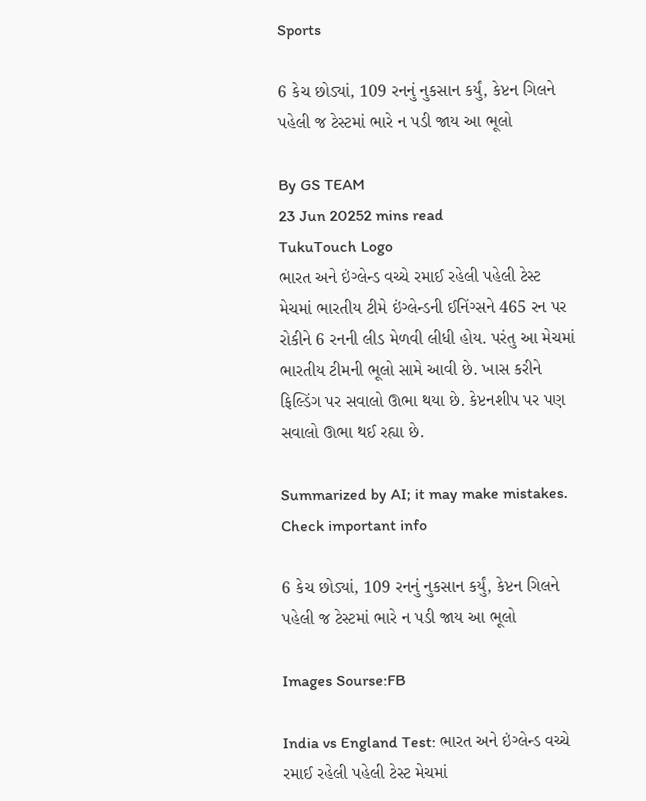Sports

6 કેચ છોડ્યાં, 109 રનનું નુકસાન કર્યું, કેપ્ટન ગિલને પહેલી જ ટેસ્ટમાં ભારે ન પડી જાય આ ભૂલો

By GS TEAM
23 Jun 20252 mins read
TukuTouch Logo
ભારત અને ઇંગ્લેન્ડ વચ્ચે રમાઈ રહેલી પહેલી ટેસ્ટ મેચમાં ભારતીય ટીમે ઇંગ્લેન્ડની ઈનિંગ્સને 465 રન પર રોકીને 6 રનની લીડ મેળવી લીધી હોય. પરંતુ આ મેચમાં ભારતીય ટીમની ભૂલો સામે આવી છે. ખાસ કરીને ફિલ્ડિંગ પર સવાલો ઊભા થયા છે. કેપ્ટનશીપ પર પણ સવાલો ઊભા થઈ રહ્યા છે.

Summarized by AI; it may make mistakes. Check important info

6 કેચ છોડ્યાં, 109 રનનું નુકસાન કર્યું, કેપ્ટન ગિલને પહેલી જ ટેસ્ટમાં ભારે ન પડી જાય આ ભૂલો

Images Sourse:FB

India vs England Test: ભારત અને ઇંગ્લેન્ડ વચ્ચે રમાઈ રહેલી પહેલી ટેસ્ટ મેચમાં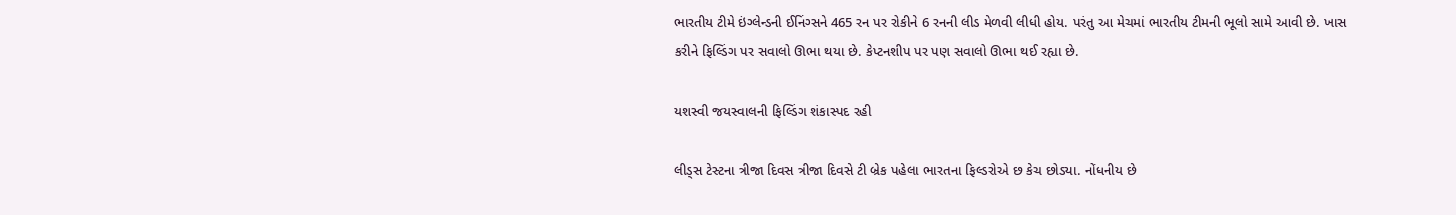ભારતીય ટીમે ઇંગ્લેન્ડની ઈનિંગ્સને 465 રન પર રોકીને 6 રનની લીડ મેળવી લીધી હોય. પરંતુ આ મેચમાં ભારતીય ટીમની ભૂલો સામે આવી છે. ખાસ કરીને ફિલ્ડિંગ પર સવાલો ઊભા થયા છે. કેપ્ટનશીપ પર પણ સવાલો ઊભા થઈ રહ્યા છે.

યશસ્વી જયસ્વાલની ફિલ્ડિંગ શંકાસ્પદ રહી

લીડ્સ ટેસ્ટના ત્રીજા દિવસ ત્રીજા દિવસે ટી બ્રેક પહેલા ભારતના ફિલ્ડરોએ છ કેચ છોડ્યા. નોંધનીય છે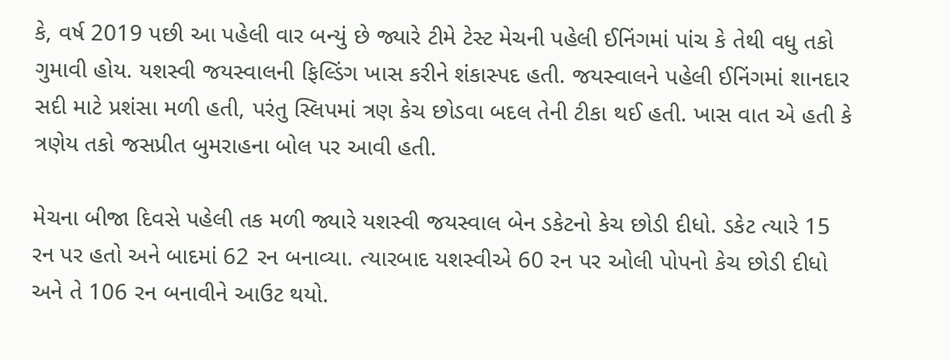કે, વર્ષ 2019 પછી આ પહેલી વાર બન્યું છે જ્યારે ટીમે ટેસ્ટ મેચની પહેલી ઈનિંગમાં પાંચ કે તેથી વધુ તકો ગુમાવી હોય. યશસ્વી જયસ્વાલની ફિલ્ડિંગ ખાસ કરીને શંકાસ્પદ હતી. જયસ્વાલને પહેલી ઈનિંગમાં શાનદાર સદી માટે પ્રશંસા મળી હતી, પરંતુ સ્લિપમાં ત્રણ કેચ છોડવા બદલ તેની ટીકા થઈ હતી. ખાસ વાત એ હતી કે ત્રણેય તકો જસપ્રીત બુમરાહના બોલ પર આવી હતી.

મેચના બીજા દિવસે પહેલી તક મળી જ્યારે યશસ્વી જયસ્વાલ બેન ડકેટનો કેચ છોડી દીધો. ડકેટ ત્યારે 15 રન પર હતો અને બાદમાં 62 રન બનાવ્યા. ત્યારબાદ યશસ્વીએ 60 રન પર ઓલી પોપનો કેચ છોડી દીધો અને તે 106 રન બનાવીને આઉટ થયો.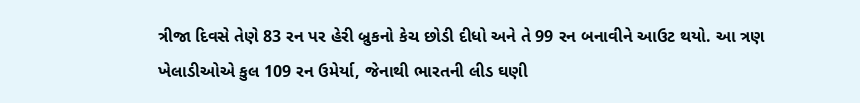ત્રીજા દિવસે તેણે 83 રન પર હેરી બ્રુકનો કેચ છોડી દીધો અને તે 99 રન બનાવીને આઉટ થયો. આ ત્રણ ખેલાડીઓએ કુલ 109 રન ઉમેર્યા, જેનાથી ભારતની લીડ ઘણી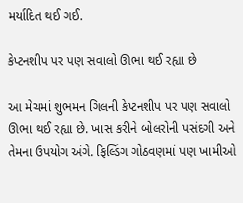મર્યાદિત થઈ ગઈ.

કેપ્ટનશીપ પર પણ સવાલો ઊભા થઈ રહ્યા છે

આ મેચમાં શુભમન ગિલની કેપ્ટનશીપ પર પણ સવાલો ઊભા થઈ રહ્યા છે. ખાસ કરીને બોલરોની પસંદગી અને તેમના ઉપયોગ અંગે. ફિલ્ડિંગ ગોઠવણમાં પણ ખામીઓ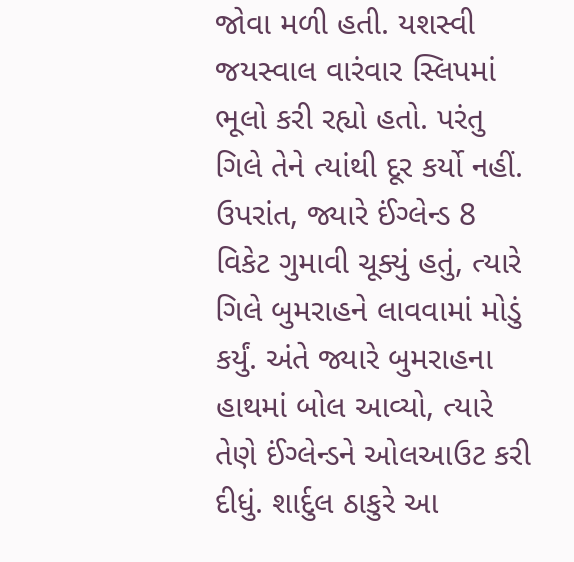જોવા મળી હતી. યશસ્વી જયસ્વાલ વારંવાર સ્લિપમાં ભૂલો કરી રહ્યો હતો. પરંતુ ગિલે તેને ત્યાંથી દૂર કર્યો નહીં. ઉપરાંત, જ્યારે ઈંગ્લેન્ડ 8 વિકેટ ગુમાવી ચૂક્યું હતું, ત્યારે ગિલે બુમરાહને લાવવામાં મોડું કર્યું. અંતે જ્યારે બુમરાહના હાથમાં બોલ આવ્યો, ત્યારે તેણે ઈંગ્લેન્ડને ઓલઆઉટ કરી દીધું. શાર્દુલ ઠાકુરે આ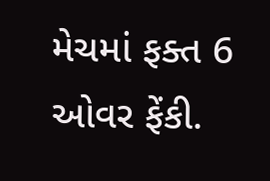મેચમાં ફક્ત 6 ઓવર ફેંકી.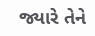જ્યારે તેને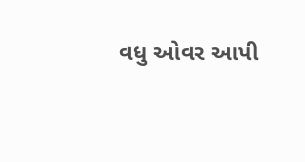વધુ ઓવર આપી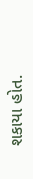શકાયા હોત.